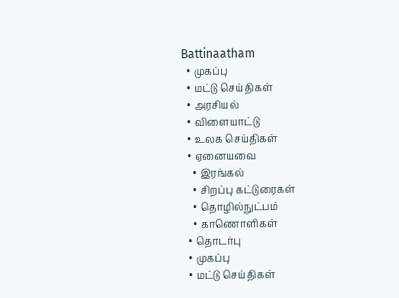Battinaatham
  • முகப்பு
  • மட்டு செய்திகள்
  • அரசியல்
  • விளையாட்டு
  • உலக செய்திகள்
  • ஏனையவை
    • இரங்கல்
    • சிறப்பு கட்டுரைகள்
    • தொழில்நுட்பம்
    • காணொளிகள்
  • தொடர்பு
  • முகப்பு
  • மட்டு செய்திகள்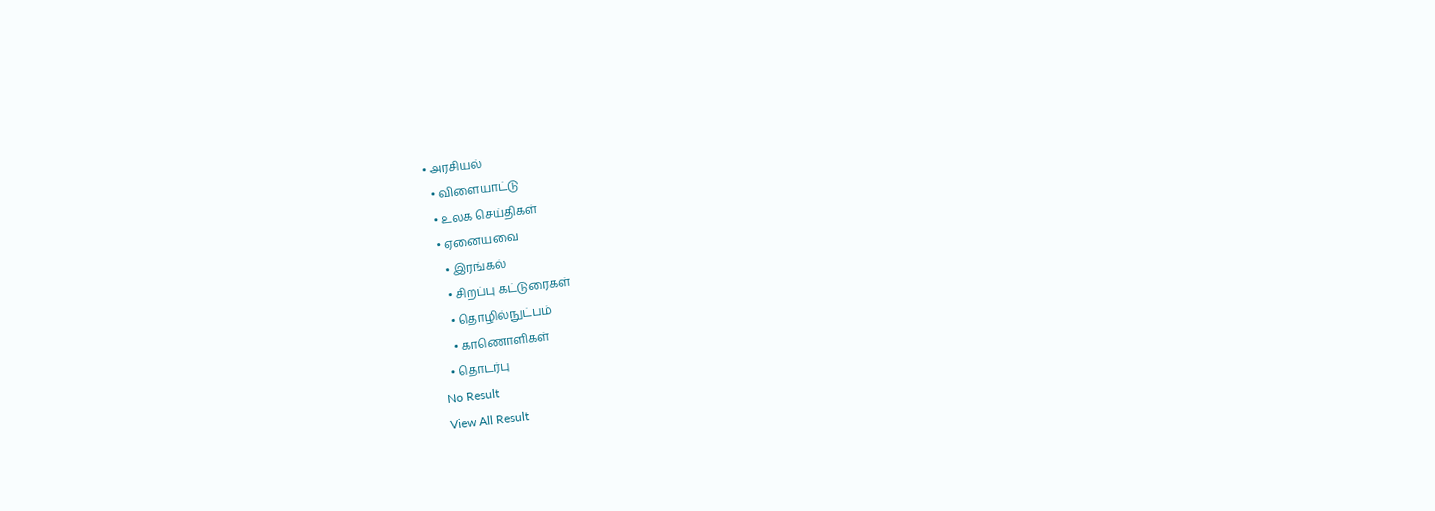• அரசியல்
  • விளையாட்டு
  • உலக செய்திகள்
  • ஏனையவை
    • இரங்கல்
    • சிறப்பு கட்டுரைகள்
    • தொழில்நுட்பம்
    • காணொளிகள்
  • தொடர்பு
No Result
View All Result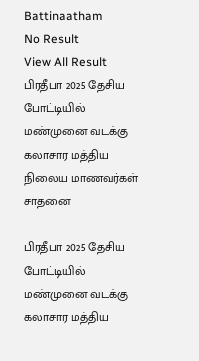Battinaatham
No Result
View All Result
பிரதீபா 2025 தேசிய போட்டியில் மண்முனை வடக்கு கலாசார மத்திய நிலைய மாணவர்கள் சாதனை

பிரதீபா 2025 தேசிய போட்டியில் மண்முனை வடக்கு கலாசார மத்திய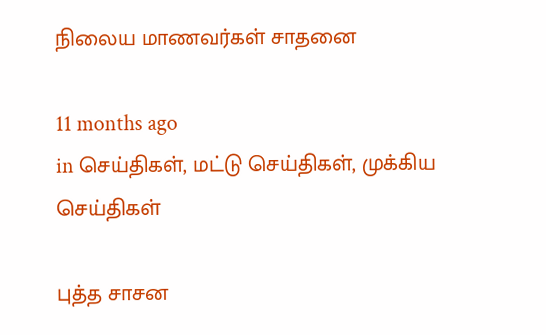நிலைய மாணவர்கள் சாதனை

11 months ago
in செய்திகள், மட்டு செய்திகள், முக்கிய செய்திகள்

புத்த சாசன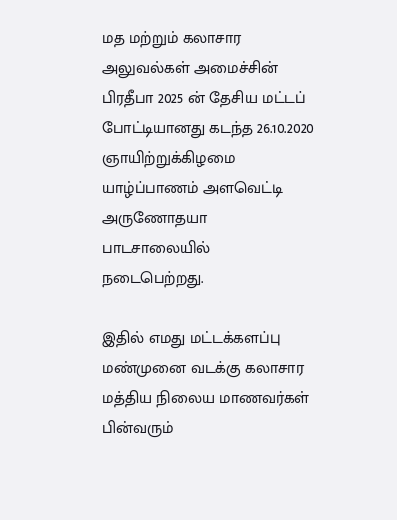மத மற்றும் கலாசார அலுவல்கள் அமைச்சின் பிரதீபா 2025 ன் தேசிய மட்டப் போட்டியானது கடந்த 26.10.2020 ஞாயிற்றுக்கிழமை யாழ்ப்பாணம் அளவெட்டி அருணோதயா பாடசாலையில் நடைபெற்றது.

இதில் எமது மட்டக்களப்பு மண்முனை வடக்கு கலாசார மத்திய நிலைய மாணவர்கள் பின்வரும்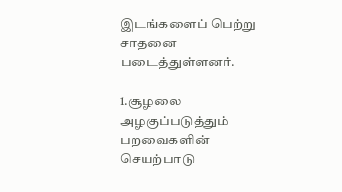இடங்களைப் பெற்று சாதனை படைத்துள்ளனர்.

1.சூழலை அழகுப்படுத்தும் பறவைகளின் செயற்பாடு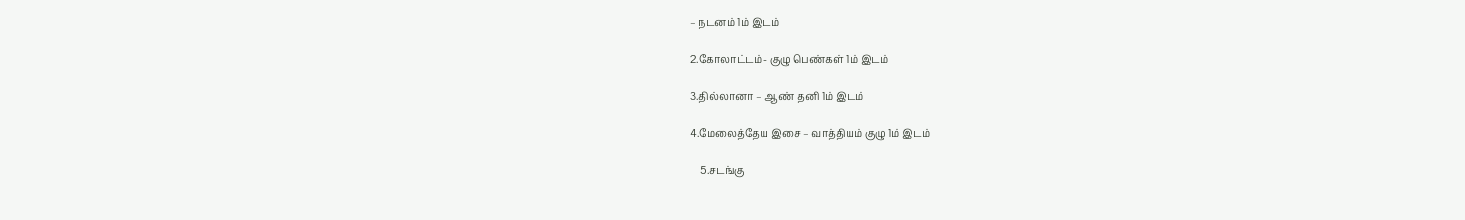– நடனம் 1ம் இடம்

2.கோலாட்டம்- குழு பெண்கள் 1ம் இடம்

3.தில்லானா – ஆண் தனி 1ம் இடம்

4.மேலைத்தேய இசை – வாத்தியம் குழு 1ம் இடம்

    5.சடங்கு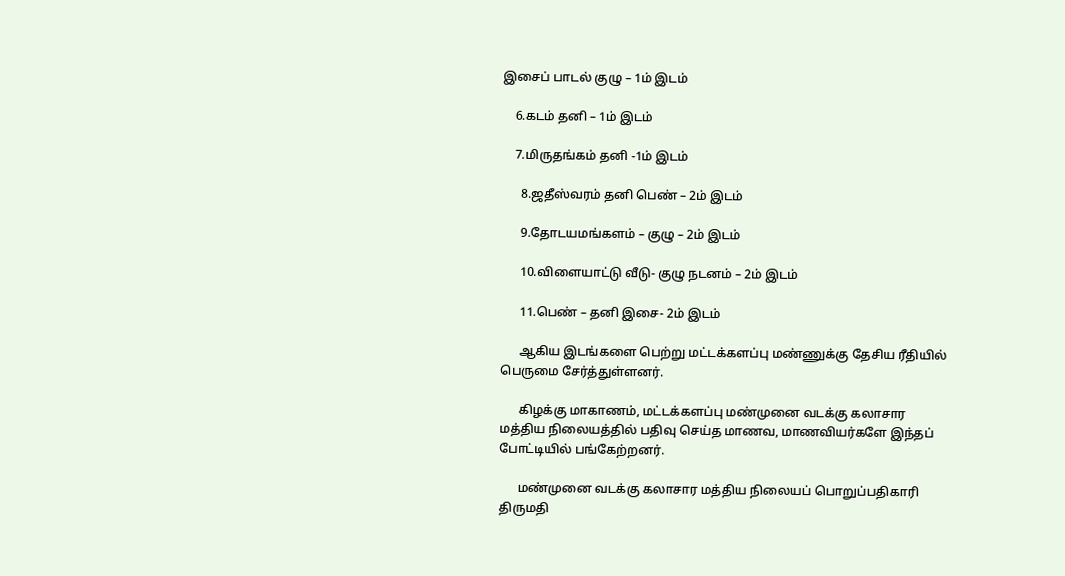இசைப் பாடல் குழு – 1ம் இடம்

    6.கடம் தனி – 1ம் இடம்

    7.மிருதங்கம் தனி -1ம் இடம்

      8.ஜதீஸ்வரம் தனி பெண் – 2ம் இடம்

      9.தோடயமங்களம் – குழு – 2ம் இடம்

      10.விளையாட்டு வீடு- குழு நடனம் – 2ம் இடம்

      11.பெண் – தனி இசை- 2ம் இடம்

      ஆகிய இடங்களை பெற்று மட்டக்களப்பு மண்ணுக்கு தேசிய ரீதியில் பெருமை சேர்த்துள்ளனர்.

      கிழக்கு மாகாணம், மட்டக்களப்பு மண்முனை வடக்கு கலாசார மத்திய நிலையத்தில் பதிவு செய்த மாணவ, மாணவியர்களே இந்தப் போட்டியில் பங்கேற்றனர்.

      மண்முனை வடக்கு கலாசார மத்திய நிலையப் பொறுப்பதிகாரி திருமதி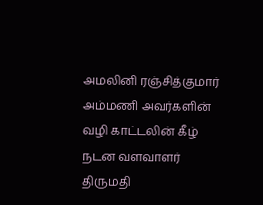அமலினி ரஞ்சித்குமார் அம்மணி அவர்களின் வழி காட்டலின் கீழ் நடன வளவாளர் திருமதி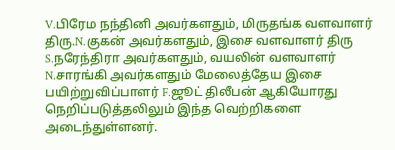V.பிரேம நந்தினி அவர்களதும், மிருதங்க வளவாளர் திரு.N.குகன் அவர்களதும், இசை வளவாளர் திரு S.நரேந்திரா அவர்களதும், வயலின் வளவாளர் N.சாரங்கி அவர்களதும் மேலைத்தேய இசை பயிற்றுவிப்பாளர் F.ஜூட் திலீபன் ஆகியோரது நெறிப்படுத்தலிலும் இந்த வெற்றிகளை அடைந்துள்ளனர்.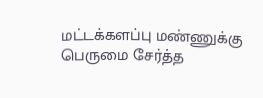மட்டக்களப்பு மண்ணுக்கு பெருமை சேர்த்த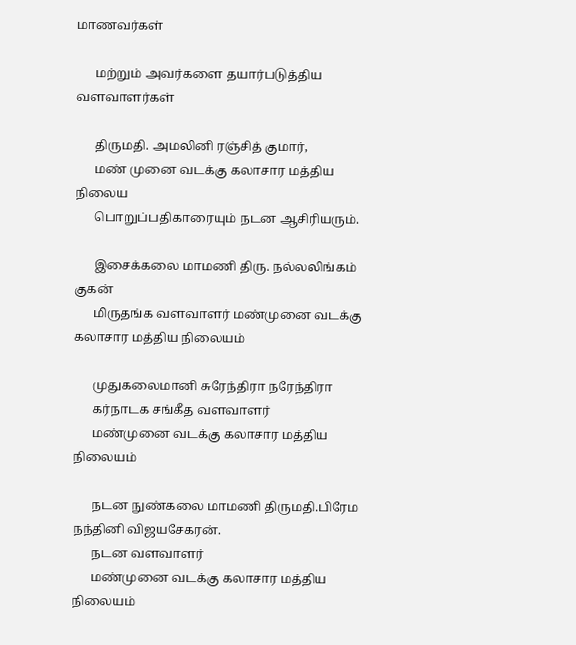மாணவர்கள்

      மற்றும் அவர்களை தயார்படுத்திய வளவாளர்கள்

      திருமதி. அமலினி ரஞ்சித் குமார்,
      மண் முனை வடக்கு கலாசார மத்திய நிலைய
      பொறுப்பதிகாரையும் நடன ஆசிரியரும்.

      இசைக்கலை மாமணி திரு. நல்லலிங்கம் குகன்
      மிருதங்க வளவாளர் மண்முனை வடக்கு கலாசார மத்திய நிலையம்

      முதுகலைமானி சுரேந்திரா நரேந்திரா
      கர்நாடக சங்கீத வளவாளர்
      மண்முனை வடக்கு கலாசார மத்திய நிலையம்

      நடன நுண்கலை மாமணி திருமதி.பிரேம நந்தினி விஜயசேகரன்.
      நடன வளவாளர்
      மண்முனை வடக்கு கலாசார மத்திய நிலையம்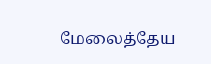மேலைத்தேய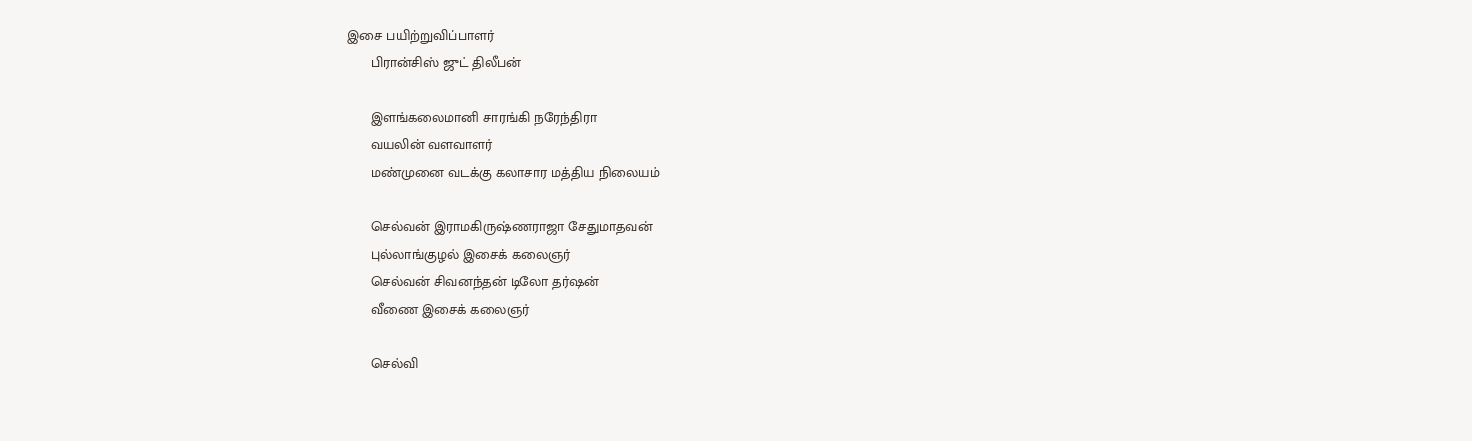இசை பயிற்றுவிப்பாளர்
      பிரான்சிஸ் ஜுட் திலீபன்

      இளங்கலைமானி சாரங்கி நரேந்திரா
      வயலின் வளவாளர்
      மண்முனை வடக்கு கலாசார மத்திய நிலையம்

      செல்வன் இராமகிருஷ்ணராஜா சேதுமாதவன்
      புல்லாங்குழல் இசைக் கலைஞர்
      செல்வன் சிவனந்தன் டிலோ தர்ஷன்
      வீணை இசைக் கலைஞர்

      செல்வி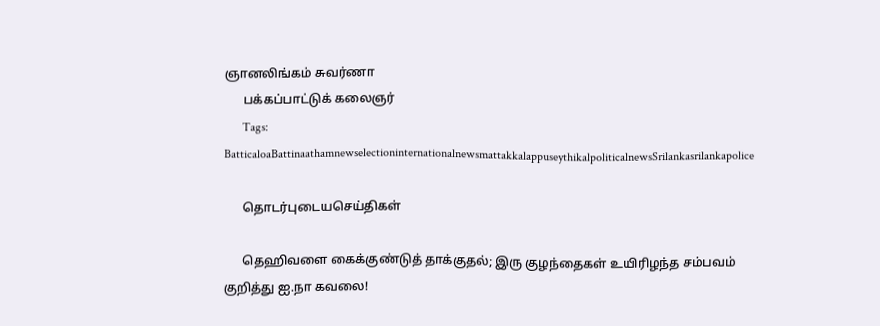ஞானலிங்கம் சுவர்ணா
      பக்கப்பாட்டுக் கலைஞர்
      Tags: BatticaloaBattinaathamnewselectioninternationalnewsmattakkalappuseythikalpoliticalnewsSrilankasrilankapolice

      தொடர்புடையசெய்திகள்

      தெஹிவளை கைக்குண்டுத் தாக்குதல்; இரு குழந்தைகள் உயிரிழந்த சம்பவம் குறித்து ஐ.நா கவலை!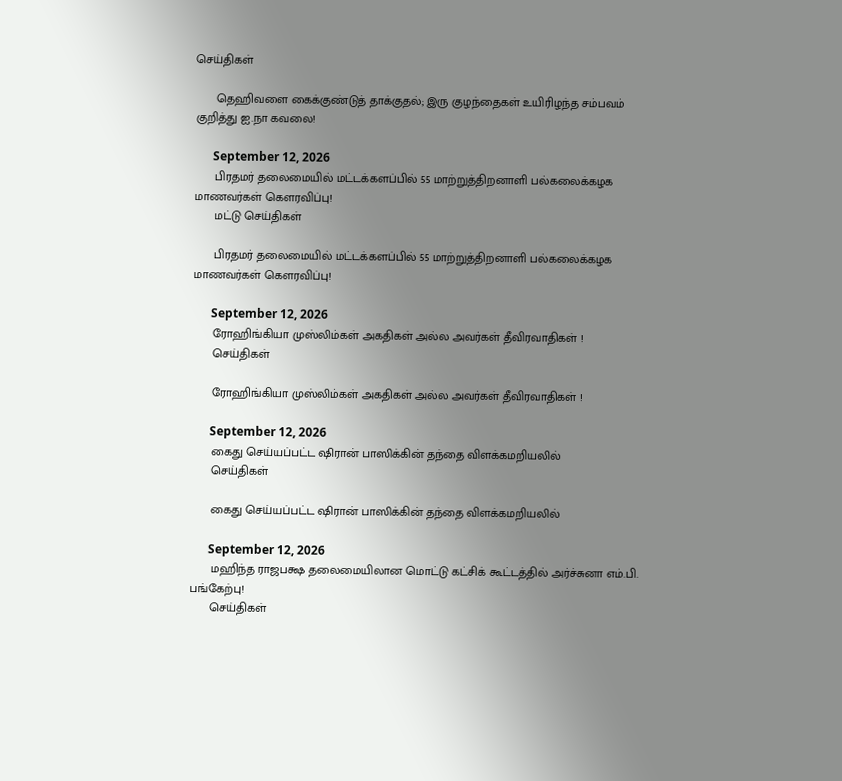செய்திகள்

      தெஹிவளை கைக்குண்டுத் தாக்குதல்; இரு குழந்தைகள் உயிரிழந்த சம்பவம் குறித்து ஐ.நா கவலை!

      September 12, 2026
      பிரதமர் தலைமையில் மட்டக்களப்பில் 55 மாற்றுத்திறனாளி பல்கலைக்கழக மாணவர்கள் கௌரவிப்பு!
      மட்டு செய்திகள்

      பிரதமர் தலைமையில் மட்டக்களப்பில் 55 மாற்றுத்திறனாளி பல்கலைக்கழக மாணவர்கள் கௌரவிப்பு!

      September 12, 2026
      ரோஹிங்கியா முஸ்லிம்கள் அகதிகள் அல்ல அவர்கள் தீவிரவாதிகள் !
      செய்திகள்

      ரோஹிங்கியா முஸ்லிம்கள் அகதிகள் அல்ல அவர்கள் தீவிரவாதிகள் !

      September 12, 2026
      கைது செய்யப்பட்ட ஷிரான் பாஸிக்கின் தந்தை விளக்கமறியலில்
      செய்திகள்

      கைது செய்யப்பட்ட ஷிரான் பாஸிக்கின் தந்தை விளக்கமறியலில்

      September 12, 2026
      மஹிந்த ராஜபக்ஷ தலைமையிலான மொட்டு கட்சிக் கூட்டத்தில் அர்ச்சுனா எம்.பி. பங்கேற்பு!
      செய்திகள்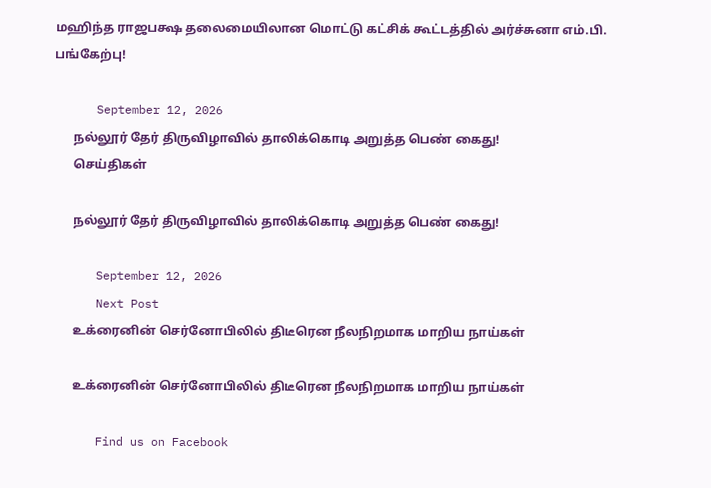மஹிந்த ராஜபக்ஷ தலைமையிலான மொட்டு கட்சிக் கூட்டத்தில் அர்ச்சுனா எம்.பி. பங்கேற்பு!

      September 12, 2026
      நல்லூர் தேர் திருவிழாவில் தாலிக்கொடி அறுத்த பெண் கைது!
      செய்திகள்

      நல்லூர் தேர் திருவிழாவில் தாலிக்கொடி அறுத்த பெண் கைது!

      September 12, 2026
      Next Post
      உக்ரைனின் செர்னோபிலில் திடீரென நீலநிறமாக மாறிய நாய்கள்

      உக்ரைனின் செர்னோபிலில் திடீரென நீலநிறமாக மாறிய நாய்கள்

      Find us on Facebook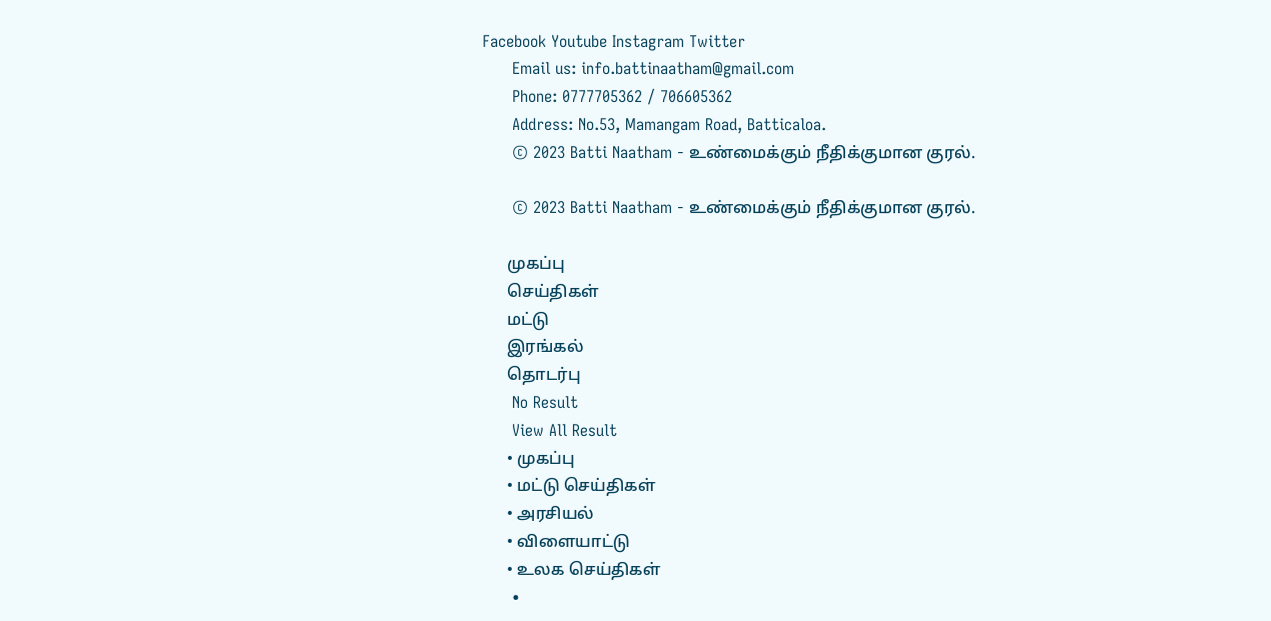Facebook Youtube Instagram Twitter
      Email us: info.battinaatham@gmail.com
      Phone: 0777705362 / 706605362
      Address: No.53, Mamangam Road, Batticaloa.
      © 2023 Batti Naatham - உண்மைக்கும் நீதிக்குமான குரல்.

      © 2023 Batti Naatham - உண்மைக்கும் நீதிக்குமான குரல்.

      முகப்பு
      செய்திகள்
      மட்டு
      இரங்கல்
      தொடர்பு
      No Result
      View All Result
      • முகப்பு
      • மட்டு செய்திகள்
      • அரசியல்
      • விளையாட்டு
      • உலக செய்திகள்
      •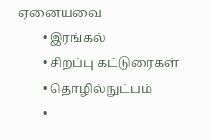ஏனையவை
        • இரங்கல்
        • சிறப்பு கட்டுரைகள்
        • தொழில்நுட்பம்
        •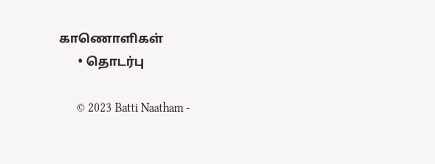காணொளிகள்
      • தொடர்பு

      © 2023 Batti Naatham -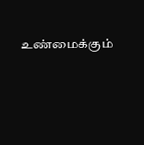உண்மைக்கும்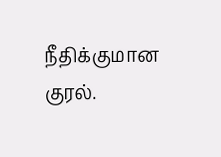நீதிக்குமான குரல்.